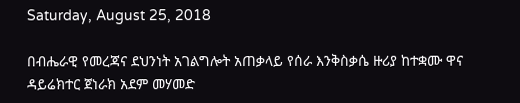Saturday, August 25, 2018

በብሔራዊ የመረጃና ደህንነት አገልግሎት አጠቃላይ የሰራ እንቅስቃሴ ዙሪያ ከተቋሙ ዋና ዳይሬክተር ጀነራክ አደም መሃመድ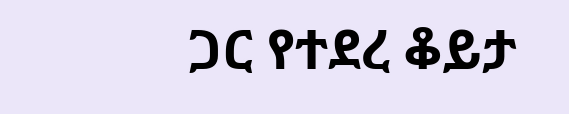ጋር የተደረ ቆይታ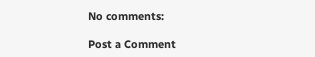No comments:

Post a Comment